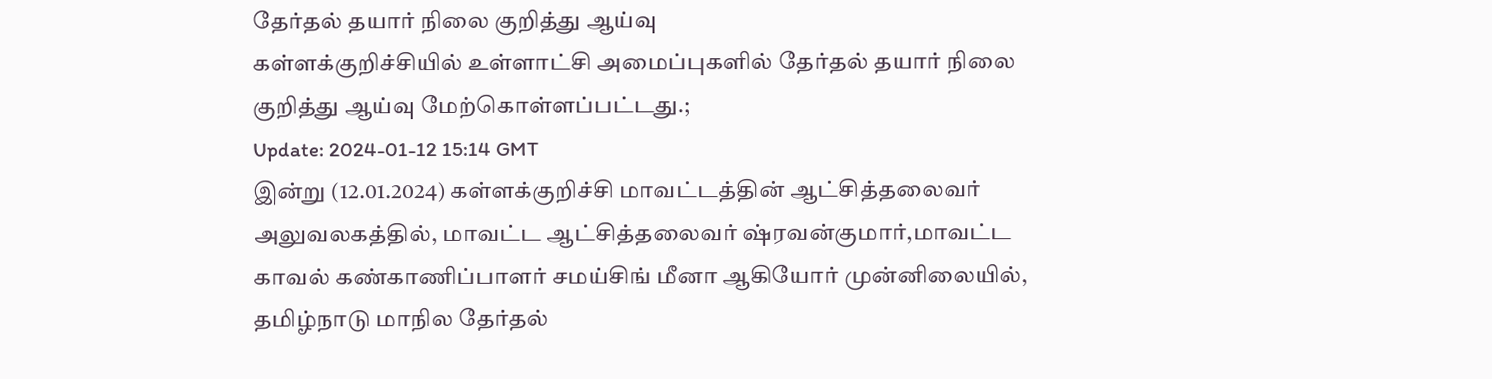தேர்தல் தயார் நிலை குறித்து ஆய்வு
கள்ளக்குறிச்சியில் உள்ளாட்சி அமைப்புகளில் தேர்தல் தயார் நிலை குறித்து ஆய்வு மேற்கொள்ளப்பட்டது.;
Update: 2024-01-12 15:14 GMT
இன்று (12.01.2024) கள்ளக்குறிச்சி மாவட்டத்தின் ஆட்சித்தலைவர் அலுவலகத்தில், மாவட்ட ஆட்சித்தலைவர் ஷ்ரவன்குமார்,மாவட்ட காவல் கண்காணிப்பாளர் சமய்சிங் மீனா ஆகியோர் முன்னிலையில், தமிழ்நாடு மாநில தேர்தல்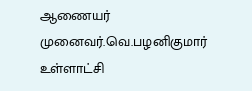ஆணையர் முனைவர்.வெ.பழனிகுமார் உள்ளாட்சி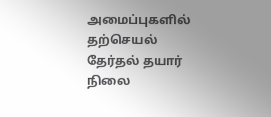அமைப்புகளில் தற்செயல் தேர்தல் தயார் நிலை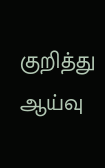குறித்து ஆய்வு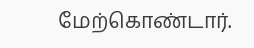மேற்கொண்டார்.